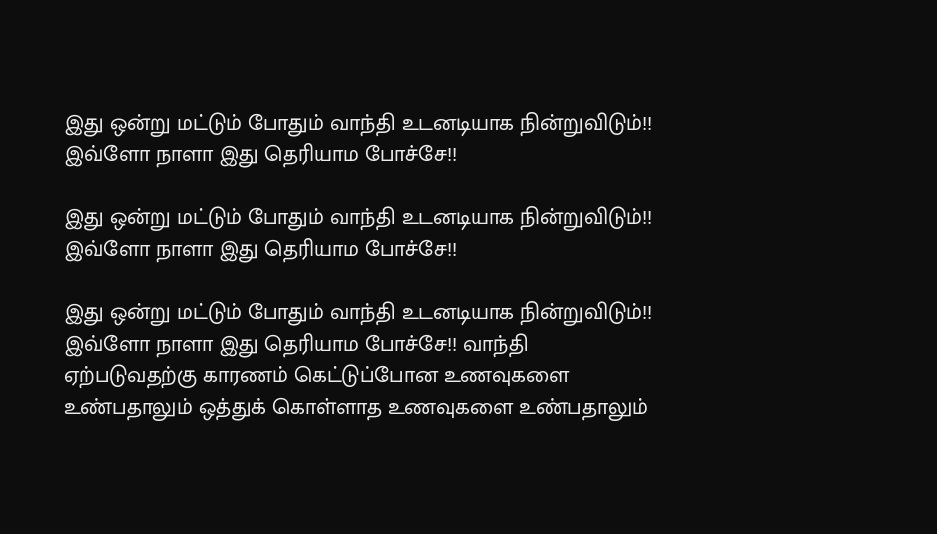இது ஒன்று மட்டும் போதும் வாந்தி உடனடியாக நின்றுவிடும்!! இவ்ளோ நாளா இது தெரியாம போச்சே!!

இது ஒன்று மட்டும் போதும் வாந்தி உடனடியாக நின்றுவிடும்!! இவ்ளோ நாளா இது தெரியாம போச்சே!!

இது ஒன்று மட்டும் போதும் வாந்தி உடனடியாக நின்றுவிடும்!! இவ்ளோ நாளா இது தெரியாம போச்சே!! வாந்தி ஏற்படுவதற்கு காரணம் கெட்டுப்போன உணவுகளை உண்பதாலும் ஒத்துக் கொள்ளாத உணவுகளை உண்பதாலும்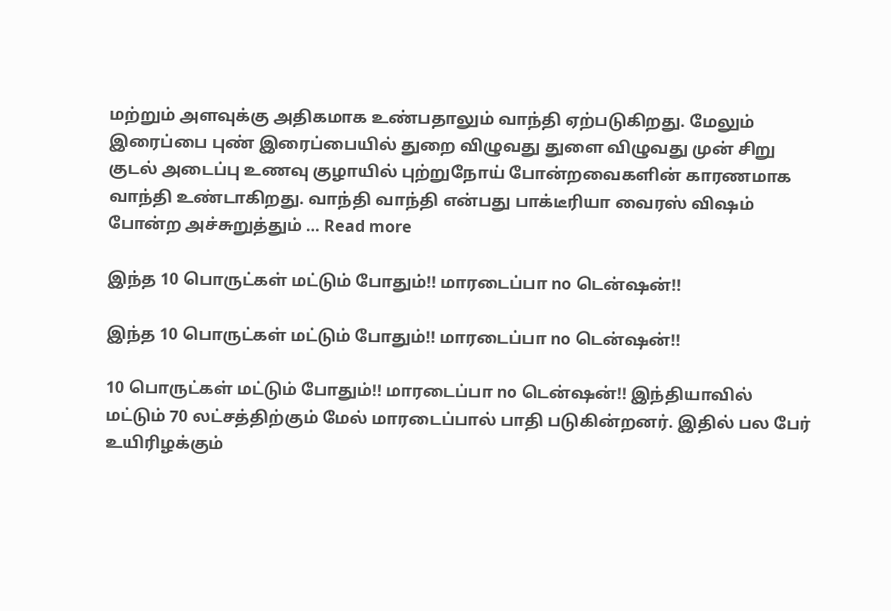மற்றும் அளவுக்கு அதிகமாக உண்பதாலும் வாந்தி ஏற்படுகிறது. மேலும் இரைப்பை புண் இரைப்பையில் துறை விழுவது துளை விழுவது முன் சிறு குடல் அடைப்பு உணவு குழாயில் புற்றுநோய் போன்றவைகளின் காரணமாக வாந்தி உண்டாகிறது. வாந்தி வாந்தி என்பது பாக்டீரியா வைரஸ் விஷம் போன்ற அச்சுறுத்தும் … Read more

இந்த 10 பொருட்கள் மட்டும் போதும்!! மாரடைப்பா no டென்ஷன்!!

இந்த 10 பொருட்கள் மட்டும் போதும்!! மாரடைப்பா no டென்ஷன்!!

10 பொருட்கள் மட்டும் போதும்!! மாரடைப்பா no டென்ஷன்!! இந்தியாவில் மட்டும் 70 லட்சத்திற்கும் மேல் மாரடைப்பால் பாதி படுகின்றனர். இதில் பல பேர் உயிரிழக்கும்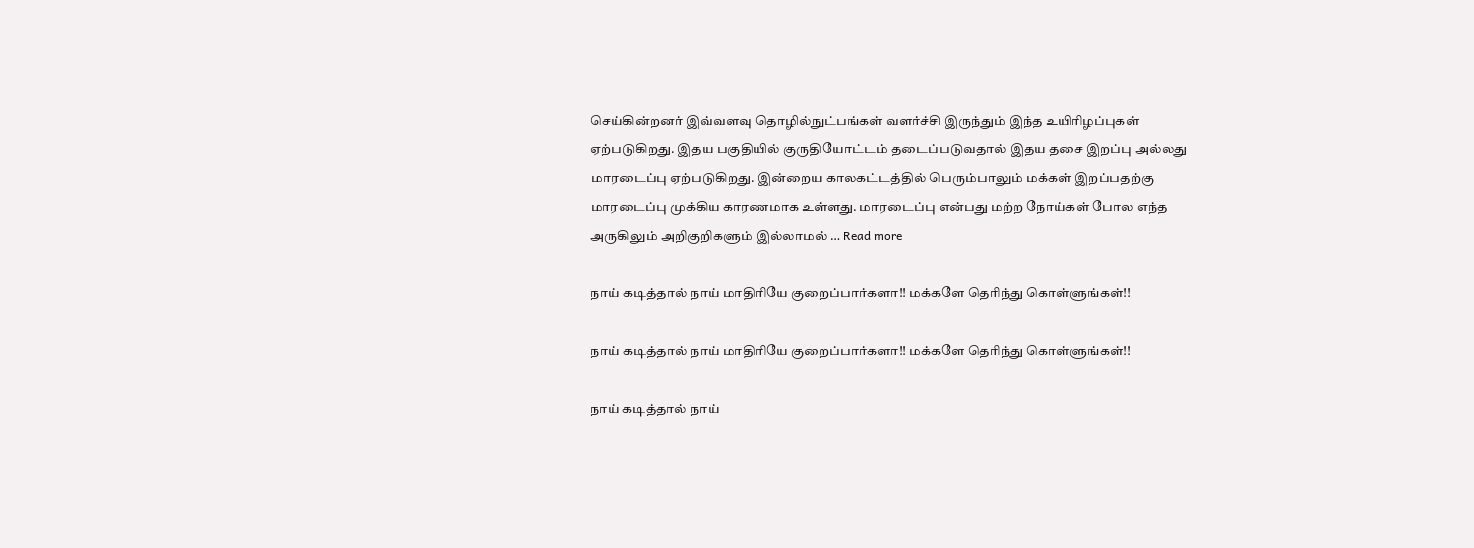செய்கின்றனர் இவ்வளவு தொழில்நுட்பங்கள் வளர்ச்சி இருந்தும் இந்த உயிரிழப்புகள் ஏற்படுகிறது. இதய பகுதியில் குருதியோட்டம் தடைப்படுவதால் இதய தசை இறப்பு அல்லது மாரடைப்பு ஏற்படுகிறது. இன்றைய காலகட்டத்தில் பெரும்பாலும் மக்கள் இறப்பதற்கு மாரடைப்பு முக்கிய காரணமாக உள்ளது. மாரடைப்பு என்பது மற்ற நோய்கள் போல எந்த அருகிலும் அறிகுறிகளும் இல்லாமல் … Read more

நாய் கடித்தால் நாய் மாதிரியே குறைப்பார்களா!! மக்களே தெரிந்து கொள்ளுங்கள்!!

நாய் கடித்தால் நாய் மாதிரியே குறைப்பார்களா!! மக்களே தெரிந்து கொள்ளுங்கள்!!

நாய் கடித்தால் நாய்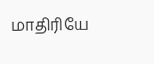மாதிரியே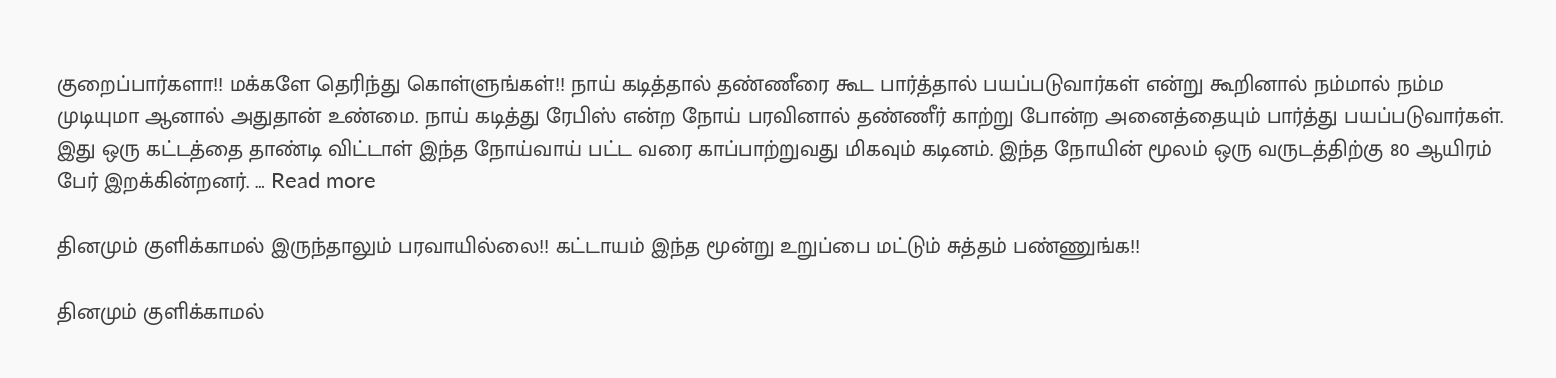குறைப்பார்களா!! மக்களே தெரிந்து கொள்ளுங்கள்!! நாய் கடித்தால் தண்ணீரை கூட பார்த்தால் பயப்படுவார்கள் என்று கூறினால் நம்மால் நம்ம முடியுமா ஆனால் அதுதான் உண்மை. நாய் கடித்து ரேபிஸ் என்ற நோய் பரவினால் தண்ணீர் காற்று போன்ற அனைத்தையும் பார்த்து பயப்படுவார்கள். இது ஒரு கட்டத்தை தாண்டி விட்டாள் இந்த நோய்வாய் பட்ட வரை காப்பாற்றுவது மிகவும் கடினம். இந்த நோயின் மூலம் ஒரு வருடத்திற்கு 80 ஆயிரம் பேர் இறக்கின்றனர். … Read more

தினமும் குளிக்காமல் இருந்தாலும் பரவாயில்லை!! கட்டாயம் இந்த மூன்று உறுப்பை மட்டும் சுத்தம் பண்ணுங்க!!

தினமும் குளிக்காமல்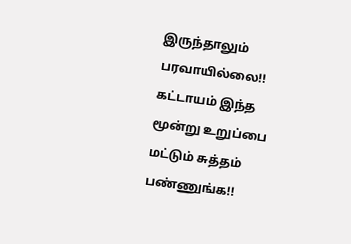இருந்தாலும் பரவாயில்லை!! கட்டாயம் இந்த மூன்று உறுப்பை மட்டும் சுத்தம் பண்ணுங்க!!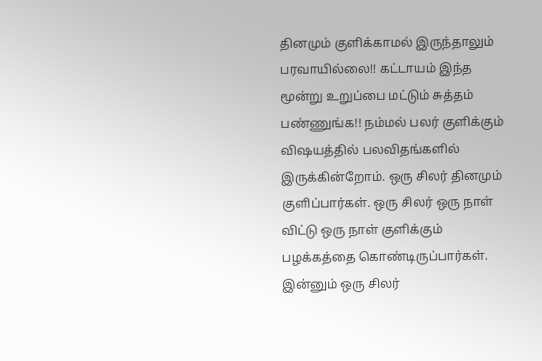தினமும் குளிக்காமல் இருந்தாலும் பரவாயில்லை!! கட்டாயம் இந்த மூன்று உறுப்பை மட்டும் சுத்தம் பண்ணுங்க!! நம்மல் பலர் குளிக்கும் விஷயத்தில் பலவிதங்களில் இருக்கின்றோம். ஒரு சிலர் தினமும் குளிப்பார்கள். ஒரு சிலர் ஒரு நாள் விட்டு ஒரு நாள் குளிக்கும் பழக்கத்தை கொண்டிருப்பார்கள். இன்னும் ஒரு சிலர்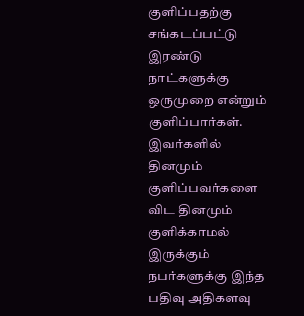குளிப்பதற்கு சங்கடப்பட்டு இரண்டு நாட்களுக்கு ஒருமுறை என்றும் குளிப்பார்கள்.   இவர்களில் தினமும் குளிப்பவர்களை விட தினமும் குளிக்காமல் இருக்கும் நபர்களுக்கு இந்த பதிவு அதிகளவு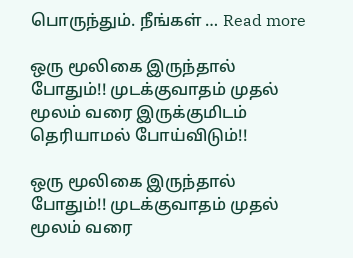பொருந்தும். நீங்கள் … Read more

ஒரு மூலிகை இருந்தால் போதும்!! முடக்குவாதம் முதல் மூலம் வரை இருக்குமிடம் தெரியாமல் போய்விடும்!!

ஒரு மூலிகை இருந்தால் போதும்!! முடக்குவாதம் முதல் மூலம் வரை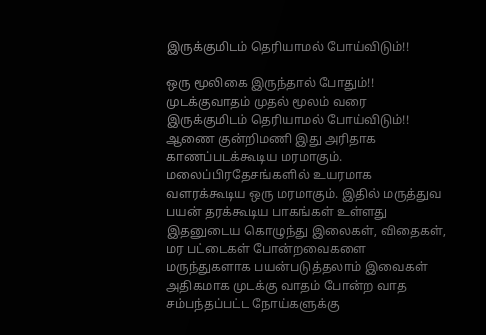இருக்குமிடம் தெரியாமல் போய்விடும்!!

ஒரு மூலிகை இருந்தால் போதும்!! முடக்குவாதம் முதல் மூலம் வரை இருக்குமிடம் தெரியாமல் போய்விடும்!! ஆணை குன்றிமணி இது அரிதாக காணப்படக்கூடிய மரமாகும். மலைப்பிரதேசங்களில் உயரமாக வளரக்கூடிய ஒரு மரமாகும். இதில் மருத்துவ பயன் தரக்கூடிய பாகங்கள் உள்ளது இதனுடைய கொழுந்து இலைகள், விதைகள், மர பட்டைகள் போன்றவைகளை மருந்துகளாக பயன்படுத்தலாம் இவைகள் அதிகமாக முடக்கு வாதம் போன்ற வாத சம்பந்தப்பட்ட நோய்களுக்கு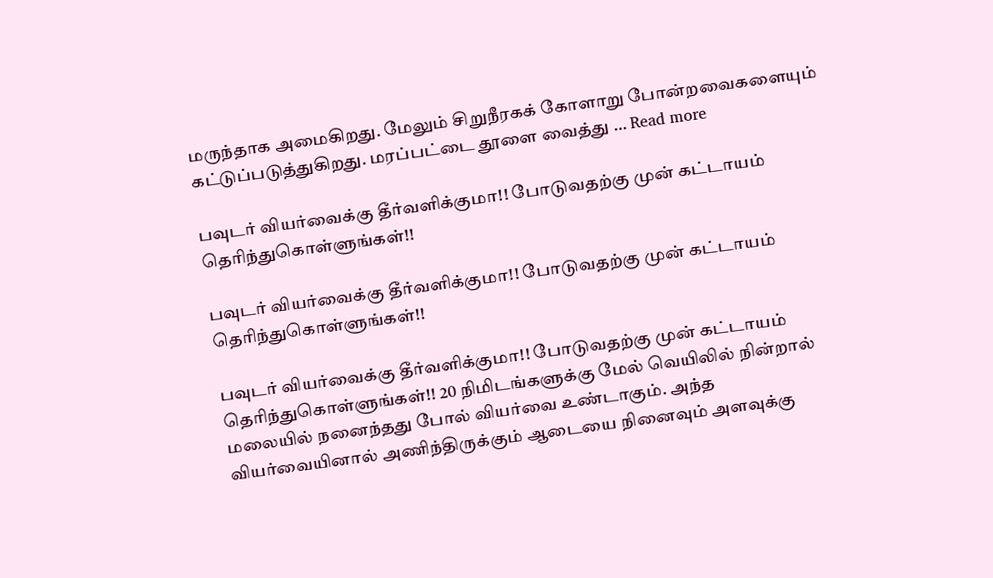மருந்தாக அமைகிறது. மேலும் சிறுநீரகக் கோளாறு போன்றவைகளையும் கட்டுப்படுத்துகிறது. மரப்பட்டை தூளை வைத்து … Read more

பவுடர் வியர்வைக்கு தீர்வளிக்குமா!! போடுவதற்கு முன் கட்டாயம் தெரிந்துகொள்ளுங்கள்!!

பவுடர் வியர்வைக்கு தீர்வளிக்குமா!! போடுவதற்கு முன் கட்டாயம் தெரிந்துகொள்ளுங்கள்!!

பவுடர் வியர்வைக்கு தீர்வளிக்குமா!! போடுவதற்கு முன் கட்டாயம் தெரிந்துகொள்ளுங்கள்!! 20 நிமிடங்களுக்கு மேல் வெயிலில் நின்றால் மலையில் நனைந்தது போல் வியர்வை உண்டாகும். அந்த வியர்வையினால் அணிந்திருக்கும் ஆடையை நினைவும் அளவுக்கு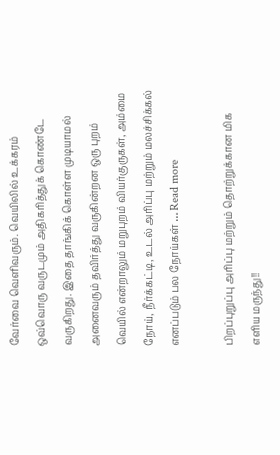வேர்வை வெளிவரும். வெயிலில் உக்கரம் ஒவ்வொரு வருடமும் அதிகரித்துக் கொண்டே வருகிறது. இதை தாங்கிக் கொள்ள முடியாமல் அனைவரும் தவிர்த்து வருகின்றன ஒரு புறம் வெயில் என்றாலும் மறுபுறம் வியர்குருகள், அம்மை நோய், நீர்க்கட்டி, உடல் அரிப்பு மற்றும் மலச்சிக்கல் எனப்படும் பல நோய்கள் … Read more

பிறப்புறுப்பு அரிப்பு மற்றும் தொற்றுக்கான மிக எளிய மருந்து!!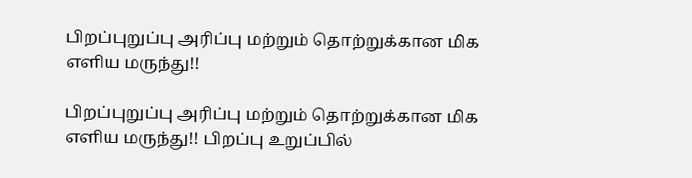பிறப்புறுப்பு அரிப்பு மற்றும் தொற்றுக்கான மிக எளிய மருந்து!!

பிறப்புறுப்பு அரிப்பு மற்றும் தொற்றுக்கான மிக எளிய மருந்து!! பிறப்பு உறுப்பில்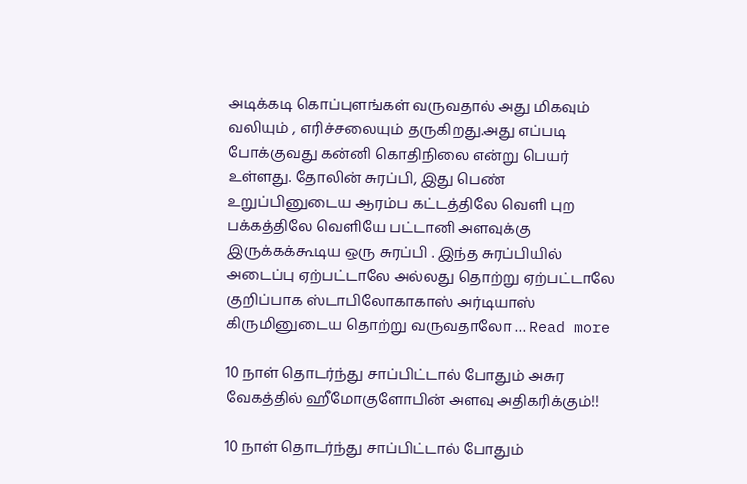அடிக்கடி கொப்புளங்கள் வருவதால் அது மிகவும் வலியும் , எரிச்சலையும் தருகிறது.அது எப்படி போக்குவது கன்னி கொதிநிலை என்று பெயர் உள்ளது. தோலின் சுரப்பி, இது பெண் உறுப்பினுடைய ஆரம்ப கட்டத்திலே வெளி புற பக்கத்திலே வெளியே பட்டானி அளவுக்கு இருக்கக்கூடிய ஒரு சுரப்பி . இந்த சுரப்பியில் அடைப்பு ஏற்பட்டாலே அல்லது தொற்று ஏற்பட்டாலே குறிப்பாக ஸ்டாபிலோகாகாஸ் அர்டியாஸ் கிருமினுடைய தொற்று வருவதாலோ … Read more

10 நாள் தொடர்ந்து சாப்பிட்டால் போதும் அசுர வேகத்தில் ஹீமோகுளோபின் அளவு அதிகரிக்கும்!!

10 நாள் தொடர்ந்து சாப்பிட்டால் போதும்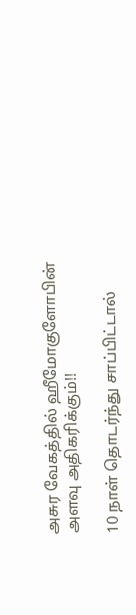அசுர வேகத்தில் ஹீமோகுளோபின் அளவு அதிகரிக்கும்!!

10 நாள் தொடர்ந்து சாப்பிட்டால்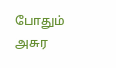போதும் அசுர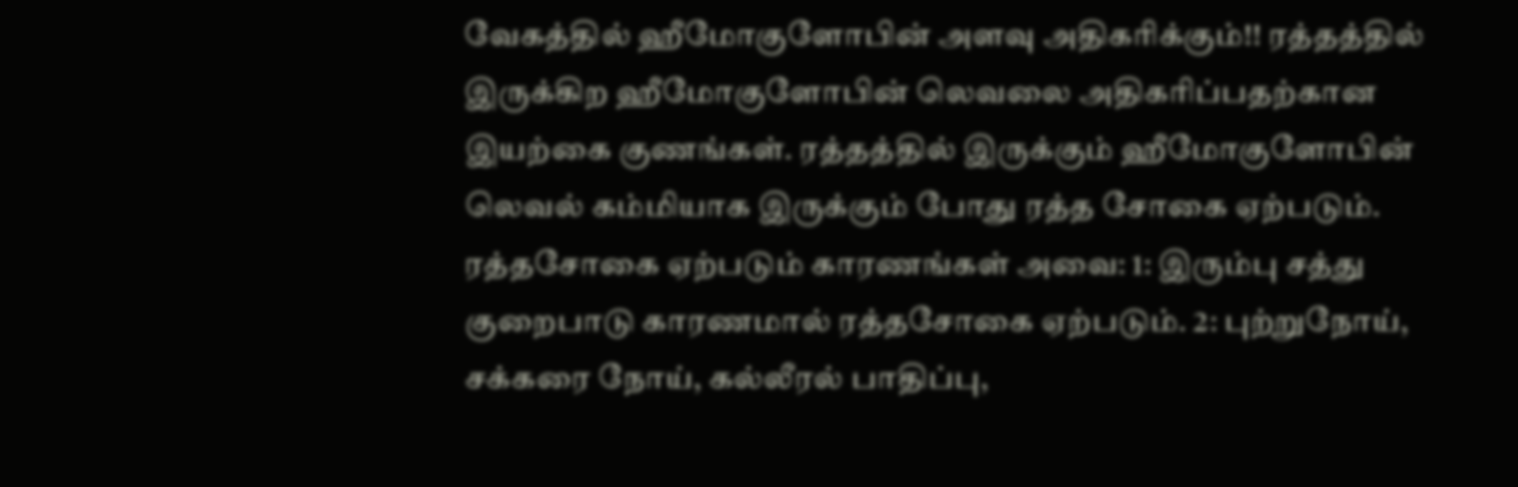வேகத்தில் ஹீமோகுளோபின் அளவு அதிகரிக்கும்!! ரத்தத்தில் இருக்கிற ஹீமோகுளோபின் லெவலை அதிகரிப்பதற்கான இயற்கை குணங்கள். ரத்தத்தில் இருக்கும் ஹீமோகுளோபின் லெவல் கம்மியாக இருக்கும் போது ரத்த சோகை ஏற்படும். ரத்தசோகை ஏற்படும் காரணங்கள் அவை: 1: இரும்பு சத்து குறைபாடு காரணமால் ரத்தசோகை ஏற்படும். 2: புற்றுநோய், சக்கரை நோய், கல்லீரல் பாதிப்பு,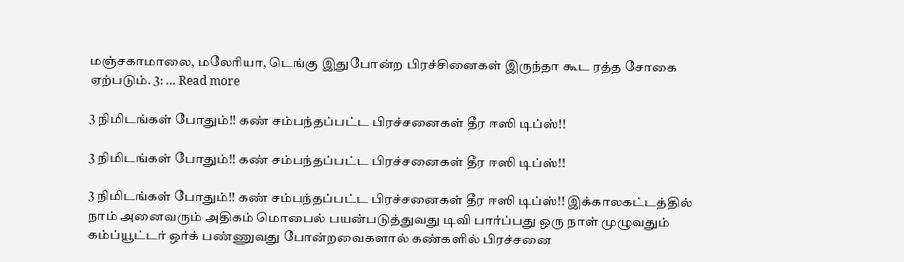மஞ்சகாமாலை, மலேரியா, டெங்கு இதுபோன்ற பிரச்சினைகள் இருந்தா கூட ரத்த சோகை ஏற்படும். 3: … Read more

3 நிமிடங்கள் போதும்!! கண் சம்பந்தப்பட்ட பிரச்சனைகள் தீர ஈஸி டிப்ஸ்!!

3 நிமிடங்கள் போதும்!! கண் சம்பந்தப்பட்ட பிரச்சனைகள் தீர ஈஸி டிப்ஸ்!!

3 நிமிடங்கள் போதும்!! கண் சம்பந்தப்பட்ட பிரச்சனைகள் தீர ஈஸி டிப்ஸ்!! இக்காலகட்டத்தில் நாம் அனைவரும் அதிகம் மொபைல் பயன்படுத்துவது டிவி பார்ப்பது ஒரு நாள் முழுவதும் கம்ப்யூட்டர் ஒர்க் பண்ணுவது போன்றவைகளால் கண்களில் பிரச்சனை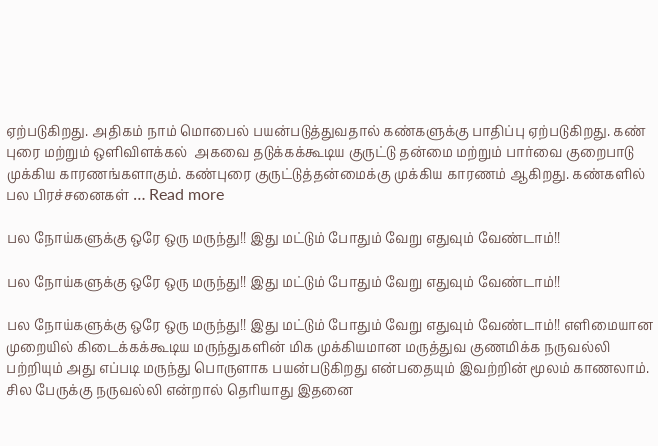ஏற்படுகிறது. அதிகம் நாம் மொபைல் பயன்படுத்துவதால் கண்களுக்கு பாதிப்பு ஏற்படுகிறது. கண் புரை மற்றும் ஒளிவிளக்கல்  அகவை தடுக்கக்கூடிய குருட்டு தன்மை மற்றும் பார்வை குறைபாடு முக்கிய காரணங்களாகும். கண்புரை குருட்டுத்தன்மைக்கு முக்கிய காரணம் ஆகிறது. கண்களில் பல பிரச்சனைகள் … Read more

பல நோய்களுக்கு ஒரே ஒரு மருந்து!! இது மட்டும் போதும் வேறு எதுவும் வேண்டாம்!!

பல நோய்களுக்கு ஒரே ஒரு மருந்து!! இது மட்டும் போதும் வேறு எதுவும் வேண்டாம்!!

பல நோய்களுக்கு ஒரே ஒரு மருந்து!! இது மட்டும் போதும் வேறு எதுவும் வேண்டாம்!! எளிமையான முறையில் கிடைக்கக்கூடிய மருந்துகளின் மிக முக்கியமான மருத்துவ குணமிக்க நருவல்லி பற்றியும் அது எப்படி மருந்து பொருளாக பயன்படுகிறது என்பதையும் இவற்றின் மூலம் காணலாம். சில பேருக்கு நருவல்லி என்றால் தெரியாது இதனை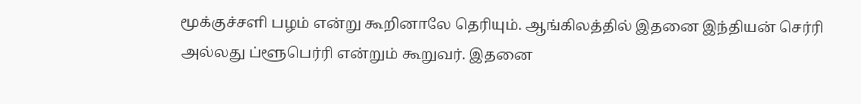மூக்குச்சளி பழம் என்று கூறினாலே தெரியும். ஆங்கிலத்தில் இதனை இந்தியன் செர்ரி அல்லது ப்ளூபெர்ரி என்றும் கூறுவர். இதனை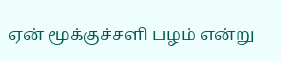ஏன் மூக்குச்சளி பழம் என்று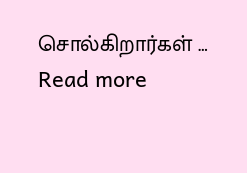சொல்கிறார்கள் … Read more